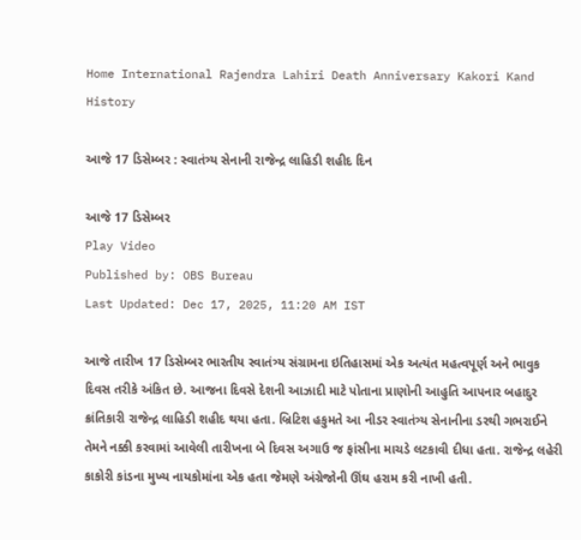Home International Rajendra Lahiri Death Anniversary Kakori Kand History

આજે 17 ડિસેમ્બર : સ્વાતંત્ર્ય સેનાની રાજેન્દ્ર લાહિડી શહીદ દિન

આજે 17 ડિસેમ્બર
Play Video
Published by: OBS Bureau
Last Updated: Dec 17, 2025, 11:20 AM IST

આજે તારીખ 17 ડિસેમ્બર ભારતીય સ્વાતંત્ર્ય સંગ્રામના ઇતિહાસમાં એક અત્યંત મહત્વપૂર્ણ અને ભાવુક દિવસ તરીકે અંકિત છે. આજના દિવસે દેશની આઝાદી માટે પોતાના પ્રાણોની આહુતિ આપનાર બહાદુર ક્રાંતિકારી રાજેન્દ્ર લાહિડી શહીદ થયા હતા. બ્રિટિશ હકુમતે આ નીડર સ્વાતંત્ર્ય સેનાનીના ડરથી ગભરાઈને તેમને નક્કી કરવામાં આવેલી તારીખના બે દિવસ અગાઉ જ ફાંસીના માચડે લટકાવી દીધા હતા. રાજેન્દ્ર લહેરી કાકોરી કાંડના મુખ્ય નાયકોમાંના એક હતા જેમણે અંગ્રેજોની ઊંઘ હરામ કરી નાખી હતી.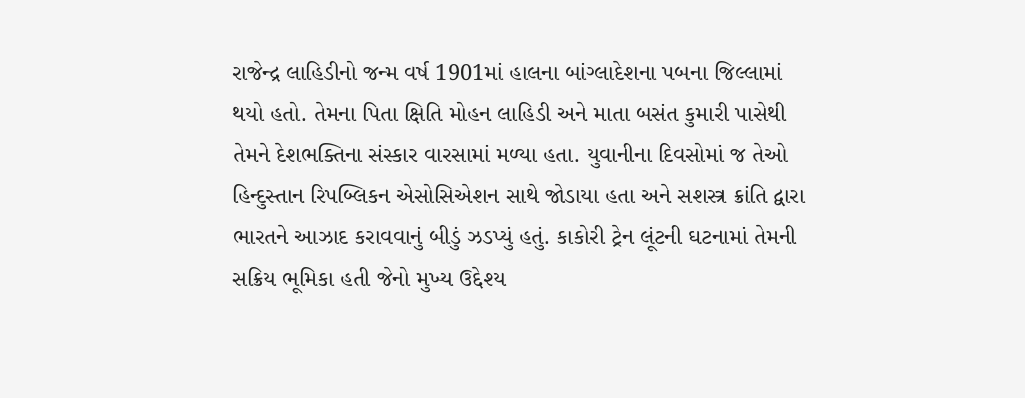રાજેન્દ્ર લાહિડીનો જન્મ વર્ષ 1901માં હાલના બાંગ્લાદેશના પબના જિલ્લામાં થયો હતો. તેમના પિતા ક્ષિતિ મોહન લાહિડી અને માતા બસંત કુમારી પાસેથી તેમને દેશભક્તિના સંસ્કાર વારસામાં મળ્યા હતા. યુવાનીના દિવસોમાં જ તેઓ હિન્દુસ્તાન રિપબ્લિકન એસોસિએશન સાથે જોડાયા હતા અને સશસ્ત્ર ક્રાંતિ દ્વારા ભારતને આઝાદ કરાવવાનું બીડું ઝડપ્યું હતું. કાકોરી ટ્રેન લૂંટની ઘટનામાં તેમની સક્રિય ભૂમિકા હતી જેનો મુખ્ય ઉદ્દેશ્ય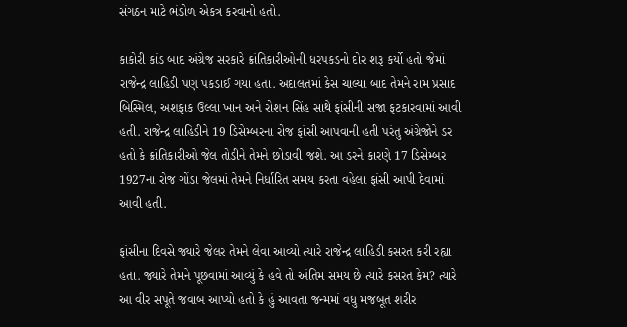સંગઠન માટે ભંડોળ એકત્ર કરવાનો હતો.

કાકોરી કાંડ બાદ અંગ્રેજ સરકારે ક્રાંતિકારીઓની ધરપકડનો દોર શરૂ કર્યો હતો જેમાં રાજેન્દ્ર લાહિડી પણ પકડાઈ ગયા હતા. અદાલતમાં કેસ ચાલ્યા બાદ તેમને રામ પ્રસાદ બિસ્મિલ, અશફાક ઉલ્લા ખાન અને રોશન સિંહ સાથે ફાંસીની સજા ફટકારવામાં આવી હતી. રાજેન્દ્ર લાહિડીને 19 ડિસેમ્બરના રોજ ફાંસી આપવાની હતી પરંતુ અંગ્રેજોને ડર હતો કે ક્રાંતિકારીઓ જેલ તોડીને તેમને છોડાવી જશે. આ ડરને કારણે 17 ડિસેમ્બર 1927ના રોજ ગોંડા જેલમાં તેમને નિર્ધારિત સમય કરતા વહેલા ફાંસી આપી દેવામાં આવી હતી.

ફાંસીના દિવસે જ્યારે જેલર તેમને લેવા આવ્યો ત્યારે રાજેન્દ્ર લાહિડી કસરત કરી રહ્યા હતા. જ્યારે તેમને પૂછવામાં આવ્યું કે હવે તો અંતિમ સમય છે ત્યારે કસરત કેમ? ત્યારે આ વીર સપૂતે જવાબ આપ્યો હતો કે હું આવતા જન્મમાં વધુ મજબૂત શરીર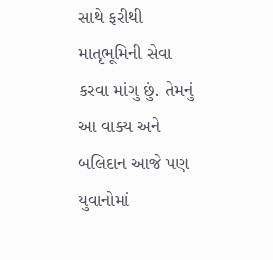સાથે ફરીથી માતૃભૂમિની સેવા કરવા માંગુ છું. તેમનું આ વાક્ય અને બલિદાન આજે પણ યુવાનોમાં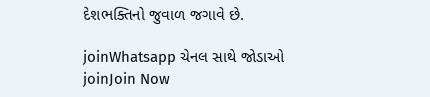દેશભક્તિનો જુવાળ જગાવે છે.

joinWhatsapp ચેનલ સાથે જોડાઓ
joinJoin Now